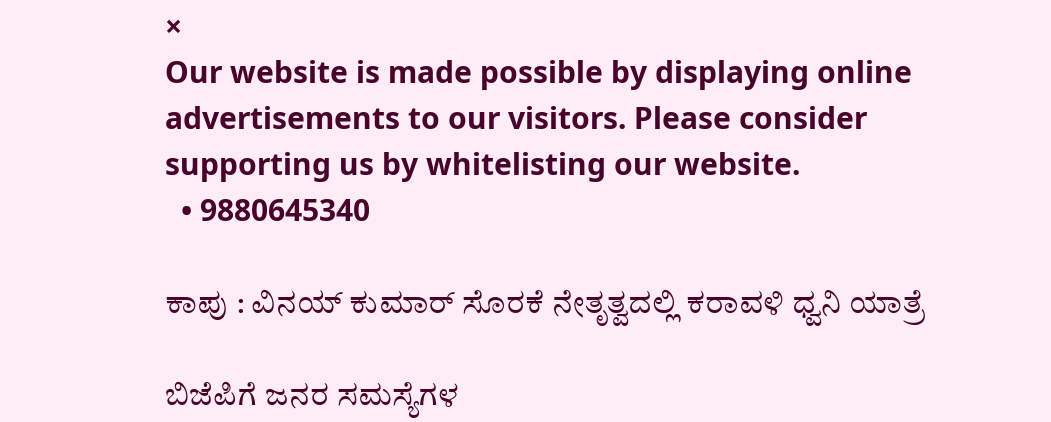×
Our website is made possible by displaying online advertisements to our visitors. Please consider supporting us by whitelisting our website.
  • 9880645340

ಕಾಪು : ವಿನಯ್ ಕುಮಾರ್ ಸೊರಕೆ ನೇತೃತ್ವದಲ್ಲಿ ಕರಾವಳಿ ಧ್ವನಿ ಯಾತ್ರೆ

ಬಿಜೆಪಿಗೆ ಜನರ ಸಮಸ್ಯೆಗಳ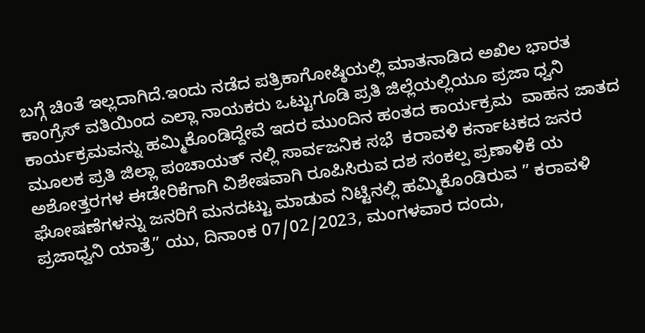ಬಗ್ಗೆ ಚಿಂತೆ ಇಲ್ಲದಾಗಿದೆ.ಇಂದು ನಡೆದ ಪತ್ರಿಕಾಗೋಷ್ಠಿಯಲ್ಲಿ ಮಾತನಾಡಿದ ಅಖಿಲ ಭಾರತ ಕಾಂಗ್ರೆಸ್ ವತಿಯಿಂದ ಎಲ್ಲಾ ನಾಯಕರು ಒಟ್ಟುಗೂಡಿ ಪ್ರತಿ ಜಿಲ್ಲೆಯಲ್ಲಿಯೂ ಪ್ರಜಾ ಧ್ವನಿ ಕಾರ್ಯಕ್ರಮವನ್ನು ಹಮ್ಮಿಕೊಂಡಿದ್ದೇವೆ ಇದರ ಮುಂದಿನ ಹಂತದ ಕಾರ್ಯಕ್ರಮ  ವಾಹನ ಜಾತದ ಮೂಲಕ ಪ್ರತಿ ಜಿಲ್ಲಾ ಪಂಚಾಯತ್ ನಲ್ಲಿ ಸಾರ್ವಜನಿಕ ಸಭೆ  ಕರಾವಳಿ ಕರ್ನಾಟಕದ ಜನರ ಅಶೋತ್ತರಗಳ ಈಡೇರಿಕೆಗಾಗಿ ವಿಶೇಷವಾಗಿ ರೂಪಿಸಿರುವ ದಶ ಸಂಕಲ್ಪ ಪ್ರಣಾಳಿಕೆ ಯ ಘೋಷಣೆಗಳನ್ನು ಜನರಿಗೆ ಮನದಟ್ಟು ಮಾಡುವ ನಿಟ್ಟಿನಲ್ಲಿ ಹಮ್ಮಿಕೊಂಡಿರುವ ” ಕರಾವಳಿ ಪ್ರಜಾಧ್ವನಿ ಯಾತ್ರೆ” ಯು, ದಿನಾಂಕ 07/02/2023, ಮಂಗಳವಾರ ದಂದು,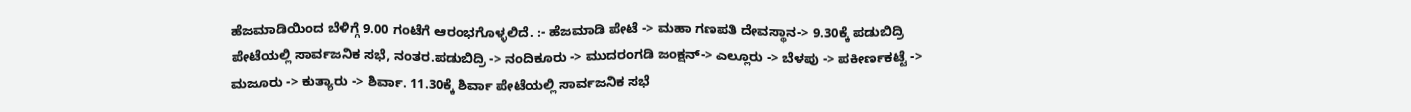ಹೆಜಮಾಡಿಯಿಂದ ಬೆಳಿಗ್ಗೆ 9.00 ಗಂಟೆಗೆ ಆರಂಭಗೊಳ್ಳಲಿದೆ. :- ಹೆಜಮಾಡಿ ಪೇಟೆ -> ಮಹಾ ಗಣಪತಿ ದೇವಸ್ಥಾನ-> 9.30ಕ್ಕೆ ಪಡುಬಿದ್ರಿ ಪೇಟೆಯಲ್ಲಿ ಸಾರ್ವಜನಿಕ ಸಭೆ, ನಂತರ.ಪಡುಬಿದ್ರಿ -> ನಂದಿಕೂರು -> ಮುದರಂಗಡಿ ಜಂಕ್ಷನ್-> ಎಲ್ಲೂರು -> ಬೆಳಪು -> ಪಕೀರ್ಣಕಟ್ಟೆ -> ಮಜೂರು -> ಕುತ್ಯಾರು -> ಶಿರ್ವಾ. 11.30ಕ್ಕೆ ಶಿರ್ವಾ ಪೇಟೆಯಲ್ಲಿ ಸಾರ್ವಜನಿಕ ಸಭೆ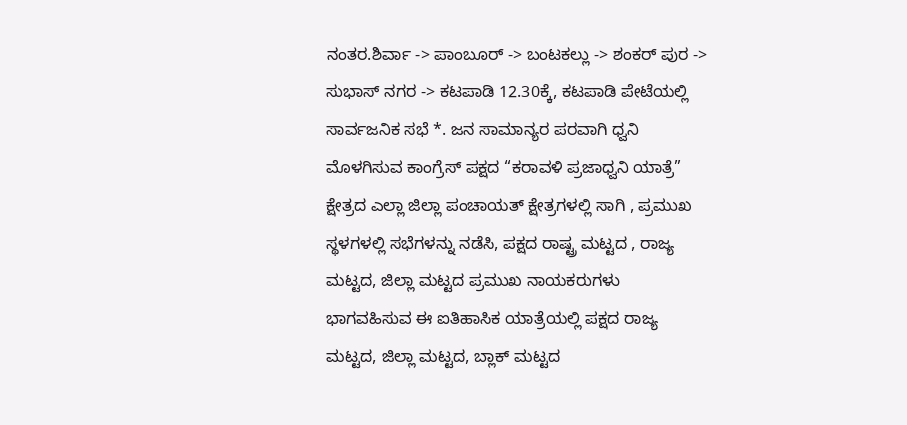ನಂತರ.ಶಿರ್ವಾ -> ಪಾಂಬೂರ್ -> ಬಂಟಕಲ್ಲು -> ಶಂಕರ್ ಪುರ -> ಸುಭಾಸ್ ನಗರ -> ಕಟಪಾಡಿ 12.30ಕ್ಕೆ, ಕಟಪಾಡಿ ಪೇಟೆಯಲ್ಲಿ ಸಾರ್ವಜನಿಕ ಸಭೆ *. ಜನ ಸಾಮಾನ್ಯರ ಪರವಾಗಿ ಧ್ವನಿ ಮೊಳಗಿಸುವ ಕಾಂಗ್ರೆಸ್ ಪಕ್ಷದ “ಕರಾವಳಿ ಪ್ರಜಾಧ್ವನಿ ಯಾತ್ರೆ”  ಕ್ಷೇತ್ರದ ಎಲ್ಲಾ ಜಿಲ್ಲಾ ಪಂಚಾಯತ್ ಕ್ಷೇತ್ರಗಳಲ್ಲಿ ಸಾಗಿ , ಪ್ರಮುಖ ಸ್ಥಳಗಳಲ್ಲಿ ಸಭೆಗಳನ್ನು ನಡೆಸಿ, ಪಕ್ಷದ ರಾಷ್ಟ್ರ ಮಟ್ಟದ , ರಾಜ್ಯ ಮಟ್ಟದ, ಜಿಲ್ಲಾ ಮಟ್ಟದ ಪ್ರಮುಖ ನಾಯಕರುಗಳು ಭಾಗವಹಿಸುವ ಈ ಐತಿಹಾಸಿಕ ಯಾತ್ರೆಯಲ್ಲಿ ಪಕ್ಷದ ರಾಜ್ಯ ಮಟ್ಟದ, ಜಿಲ್ಲಾ ಮಟ್ಟದ, ಬ್ಲಾಕ್ ಮಟ್ಟದ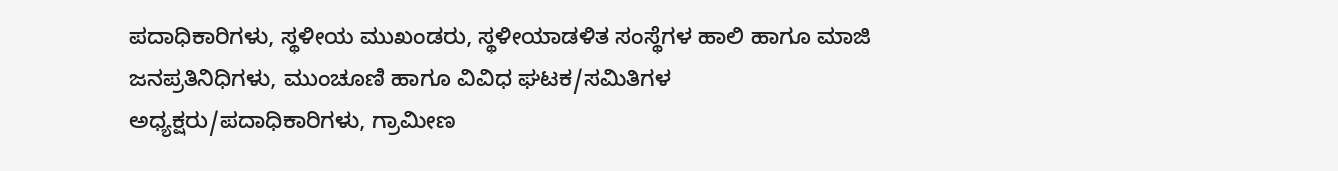ಪದಾಧಿಕಾರಿಗಳು, ಸ್ಥಳೀಯ ಮುಖಂಡರು, ಸ್ಥಳೀಯಾಡಳಿತ ಸಂಸ್ಥೆಗಳ ಹಾಲಿ ಹಾಗೂ ಮಾಜಿ ಜನಪ್ರತಿನಿಧಿಗಳು, ಮುಂಚೂಣಿ ಹಾಗೂ ವಿವಿಧ ಘಟಕ/ಸಮಿತಿಗಳ ಅಧ್ಯಕ್ಷರು/ಪದಾಧಿಕಾರಿಗಳು, ಗ್ರಾಮೀಣ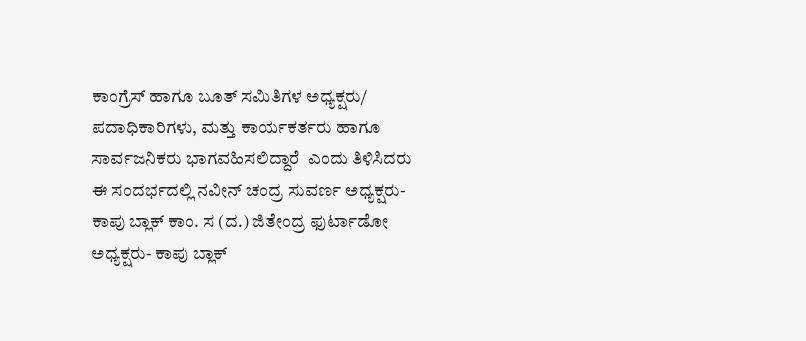ಕಾಂಗ್ರೆಸ್ ಹಾಗೂ ಬೂತ್ ಸಮಿತಿಗಳ ಅಧ್ಯಕ್ಷರು/ ಪದಾಧಿಕಾರಿಗಳು, ಮತ್ತು ಕಾರ್ಯಕರ್ತರು ಹಾಗೂ ಸಾರ್ವಜನಿಕರು ಭಾಗವಹಿಸಲಿದ್ದಾರೆ  ಎಂದು ತಿಳಿಸಿದರು ಈ ಸಂದರ್ಭದಲ್ಲಿ ನವೀನ್ ಚಂದ್ರ ಸುವರ್ಣ ಅಧ್ಯಕ್ಷರು- ಕಾಪು ಬ್ಲಾಕ್ ಕಾಂ. ಸ (ದ.) ಜಿತೇಂದ್ರ ಫುರ್ಟಾಡೋ ಅಧ್ಯಕ್ಷರು- ಕಾಪು ಬ್ಲಾಕ್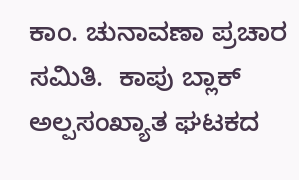ಕಾಂ. ಚುನಾವಣಾ ಪ್ರಚಾರ ಸಮಿತಿ.  ಕಾಪು ಬ್ಲಾಕ್ ಅಲ್ಪಸಂಖ್ಯಾತ ಘಟಕದ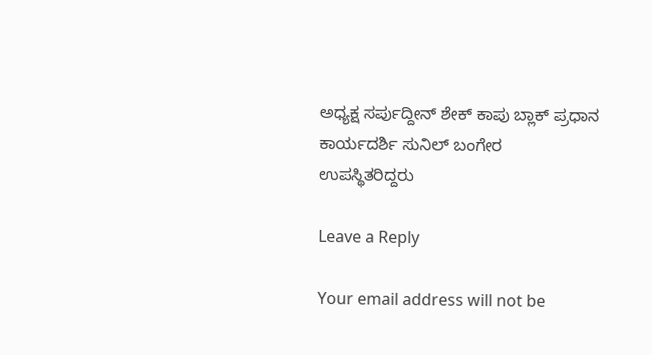ಅಧ್ಯಕ್ಷ ಸರ್ಪುದ್ದೀನ್ ಶೇಕ್ ಕಾಪು ಬ್ಲಾಕ್ ಪ್ರಧಾನ ಕಾರ್ಯದರ್ಶಿ ಸುನಿಲ್ ಬಂಗೇರ   ಉಪಸ್ಥಿತರಿದ್ದರು

Leave a Reply

Your email address will not be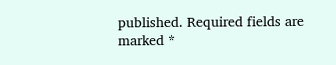published. Required fields are marked *